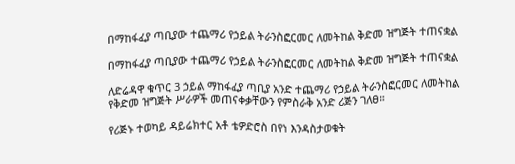በማከፋፈያ ጣቢያው ተጨማሪ የኃይል ትራንስፎርመር ለመትከል ቅድመ ዝግጅት ተጠናቋል

በማከፋፈያ ጣቢያው ተጨማሪ የኃይል ትራንስፎርመር ለመትከል ቅድመ ዝግጅት ተጠናቋል

ለድሬዳዋ ቁጥር 3 ኃይል ማከፋፈያ ጣቢያ አንድ ተጨማሪ የኃይል ትራንስፎርመር ለመትከል የቅድመ ዝግጅት ሥራዎች መጠናቀቃቸውን የምስራቅ አንድ ሪጅን ገለፀ።

የሪጅኑ ተወካይ ዳይሬክተር አቶ ቴዎድሮስ በየነ እንዳስታወቁት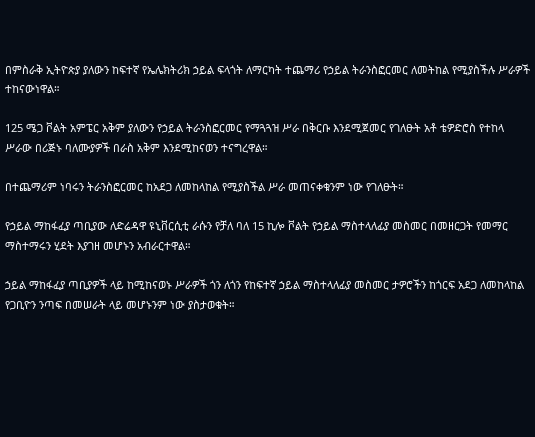በምስራቅ ኢትዮጵያ ያለውን ከፍተኛ የኤሌክትሪክ ኃይል ፍላጎት ለማርካት ተጨማሪ የኃይል ትራንስፎርመር ለመትከል የሚያስችሉ ሥራዎች ተከናውነዋል።

125 ሜጋ ቮልት አምፔር አቅም ያለውን የኃይል ትራንስፎርመር የማጓጓዝ ሥራ በቅርቡ እንደሚጀመር የገለፁት አቶ ቴዎድሮስ የተከላ ሥራው በሪጅኑ ባለሙያዎች በራስ አቅም እንደሚከናወን ተናግረዋል።

በተጨማሪም ነባሩን ትራንስፎርመር ከአደጋ ለመከላከል የሚያስችል ሥራ መጠናቀቁንም ነው የገለፁት።

የኃይል ማከፋፈያ ጣቢያው ለድሬዳዋ ዩኒቨርሲቲ ራሱን የቻለ ባለ 15 ኪሎ ቮልት የኃይል ማስተላለፊያ መስመር በመዘርጋት የመማር ማስተማሩን ሂደት እያገዘ መሆኑን አብራርተዋል።

ኃይል ማከፋፈያ ጣቢያዎች ላይ ከሚከናወኑ ሥራዎች ጎን ለጎን የከፍተኛ ኃይል ማስተላለፊያ መስመር ታዎሮችን ከጎርፍ አደጋ ለመከላከል የጋቢዮን ንጣፍ በመሠራት ላይ መሆኑንም ነው ያስታወቁት።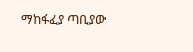ማከፋፈያ ጣቢያው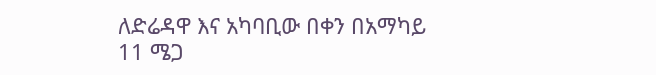ለድሬዳዋ እና አካባቢው በቀን በአማካይ 11 ሜጋ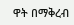ዋት በማቅረብ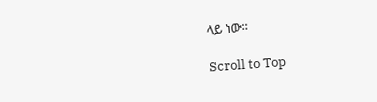ላይ ነው።

Scroll to Top